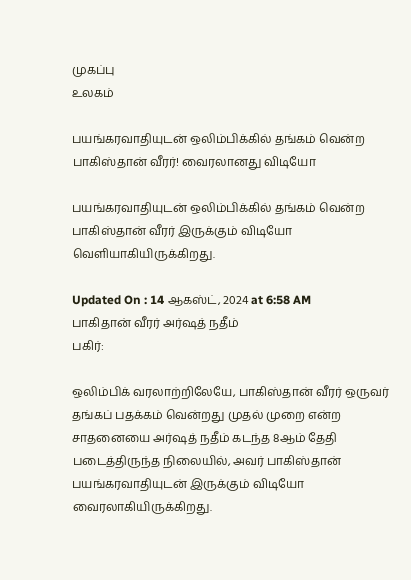முகப்பு
உலகம்

பயங்கரவாதியுடன் ஒலிம்பிக்கில் தங்கம் வென்ற பாகிஸ்தான் வீரர்! வைரலானது விடியோ

பயங்கரவாதியுடன் ஒலிம்பிக்கில் தங்கம் வென்ற பாகிஸ்தான் வீரர் இருக்கும் விடியோ வெளியாகியிருக்கிறது.

Updated On : 14 ஆகஸ்ட், 2024 at 6:58 AM
பாகிதான் வீரர் அர்ஷத் நதீம்
பகிர்:

ஒலிம்பிக் வரலாற்றிலேயே, பாகிஸ்தான் வீரர் ஒருவர் தங்கப் பதக்கம் வென்றது முதல் முறை என்ற சாதனையை அர்ஷத் நதீம் கடந்த 8ஆம் தேதி படைத்திருந்த நிலையில், அவர் பாகிஸ்தான் பயங்கரவாதியுடன் இருக்கும் விடியோ வைரலாகியிருக்கிறது.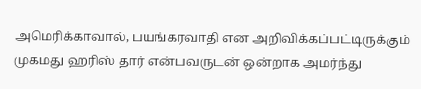அமெரிக்காவால், பயங்கரவாதி என அறிவிக்கப்பட்டிருக்கும் முகமது ஹரிஸ் தார் என்பவருடன் ஒன்றாக அமர்ந்து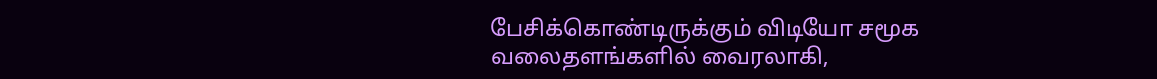பேசிக்கொண்டிருக்கும் விடியோ சமூக வலைதளங்களில் வைரலாகி,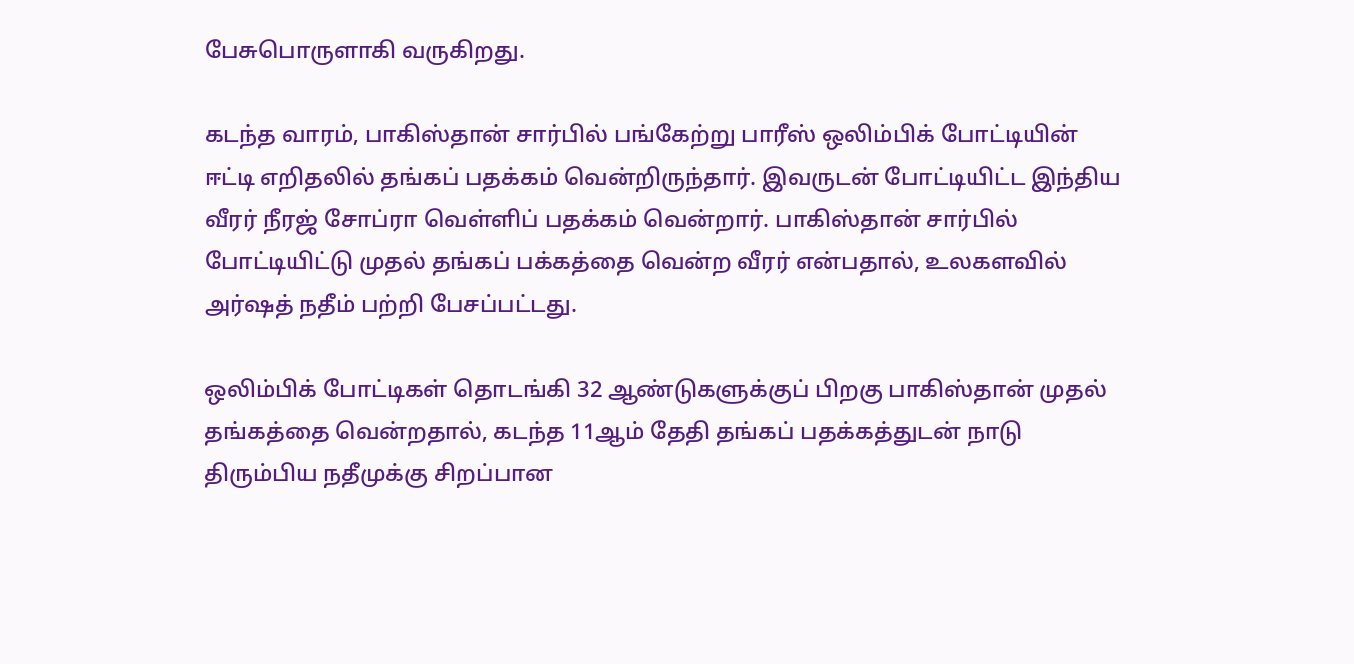பேசுபொருளாகி வருகிறது.

கடந்த வாரம், பாகிஸ்தான் சார்பில் பங்கேற்று பாரீஸ் ஒலிம்பிக் போட்டியின் ஈட்டி எறிதலில் தங்கப் பதக்கம் வென்றிருந்தார். இவருடன் போட்டியிட்ட இந்திய வீரர் நீரஜ் சோப்ரா வெள்ளிப் பதக்கம் வென்றார். பாகிஸ்தான் சார்பில் போட்டியிட்டு முதல் தங்கப் பக்கத்தை வென்ற வீரர் என்பதால், உலகளவில் அர்ஷத் நதீம் பற்றி பேசப்பட்டது.

ஒலிம்பிக் போட்டிகள் தொடங்கி 32 ஆண்டுகளுக்குப் பிறகு பாகிஸ்தான் முதல் தங்கத்தை வென்றதால், கடந்த 11ஆம் தேதி தங்கப் பதக்கத்துடன் நாடு திரும்பிய நதீமுக்கு சிறப்பான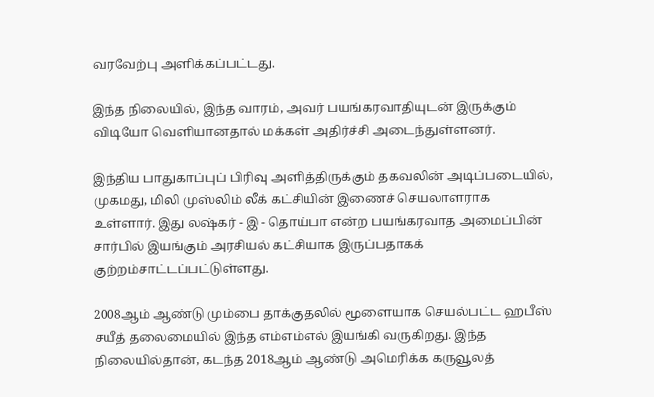வரவேற்பு அளிக்கப்பட்டது.

இந்த நிலையில், இந்த வாரம், அவர் பயங்கரவாதியுடன் இருக்கும் விடியோ வெளியானதால் மக்கள் அதிர்ச்சி அடைந்துள்ளனர்.

இந்திய பாதுகாப்புப் பிரிவு அளித்திருக்கும் தகவலின் அடிப்படையில், முகமது, மிலி முஸ்லிம் லீக் கட்சியின் இணைச் செயலாளராக உள்ளார். இது லஷ்கர் - இ - தொய்பா என்ற பயங்கரவாத அமைப்பின் சார்பில் இயங்கும் அரசியல் கட்சியாக இருப்பதாகக் குற்றம்சாட்டப்பட்டுள்ளது.

2008ஆம் ஆண்டு மும்பை தாக்குதலில் மூளையாக செயல்பட்ட ஹபீஸ் சயீத் தலைமையில் இந்த எம்எம்எல் இயங்கி வருகிறது. இந்த நிலையில்தான், கடந்த 2018ஆம் ஆண்டு அமெரிக்க கருவூலத்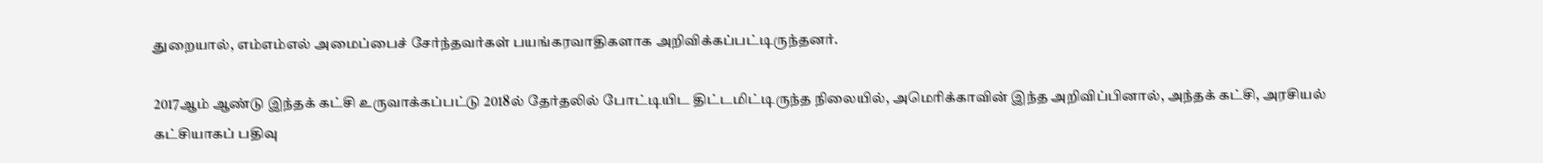துறையால், எம்எம்எல் அமைப்பைச் சேர்ந்தவர்கள் பயங்கரவாதிகளாக அறிவிக்கப்பட்டிருந்தனர்.

2017ஆம் ஆண்டு இந்தக் கட்சி உருவாக்கப்பட்டு 2018ல் தேர்தலில் போட்டியிட திட்டமிட்டிருந்த நிலையில், அமெரிக்காவின் இந்த அறிவிப்பினால், அந்தக் கட்சி, அரசியல் கட்சியாகப் பதிவு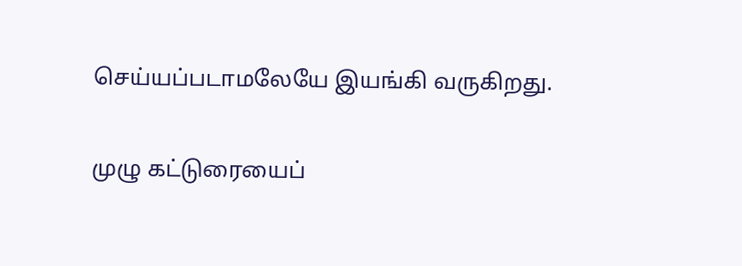செய்யப்படாமலேயே இயங்கி வருகிறது.

முழு கட்டுரையைப்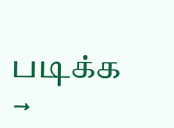படிக்க →